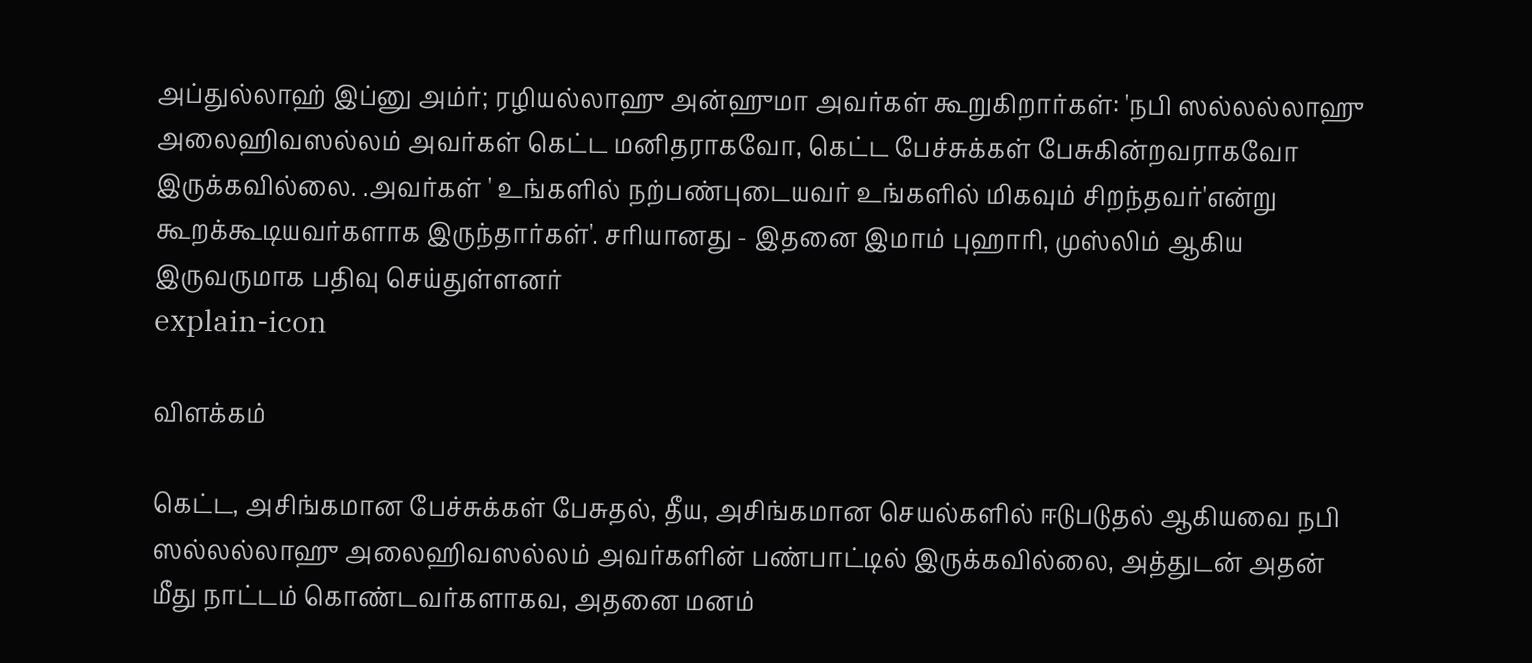அப்துல்லாஹ் இப்னு அம்ர்; ரழியல்லாஹு அன்ஹுமா அவர்கள் கூறுகிறார்கள்: 'நபி ஸல்லல்லாஹு அலைஹிவஸல்லம் அவர்கள் கெட்ட மனிதராகவோ, கெட்ட பேச்சுக்கள் பேசுகின்றவராகவோ இருக்கவில்லை. .அவர்கள் ' உங்களில் நற்பண்புடையவர் உங்களில் மிகவும் சிறந்தவர்'என்று கூறக்கூடியவர்களாக இருந்தார்கள்'. சரியானது - இதனை இமாம் புஹாரி, முஸ்லிம் ஆகிய இருவருமாக பதிவு செய்துள்ளனர்
explain-icon

விளக்கம்

கெட்ட, அசிங்கமான பேச்சுக்கள் பேசுதல், தீய, அசிங்கமான செயல்களில் ஈடுபடுதல் ஆகியவை நபி ஸல்லல்லாஹு அலைஹிவஸல்லம் அவர்களின் பண்பாட்டில் இருக்கவில்லை, அத்துடன் அதன் மீது நாட்டம் கொண்டவர்களாகவ, அதனை மனம்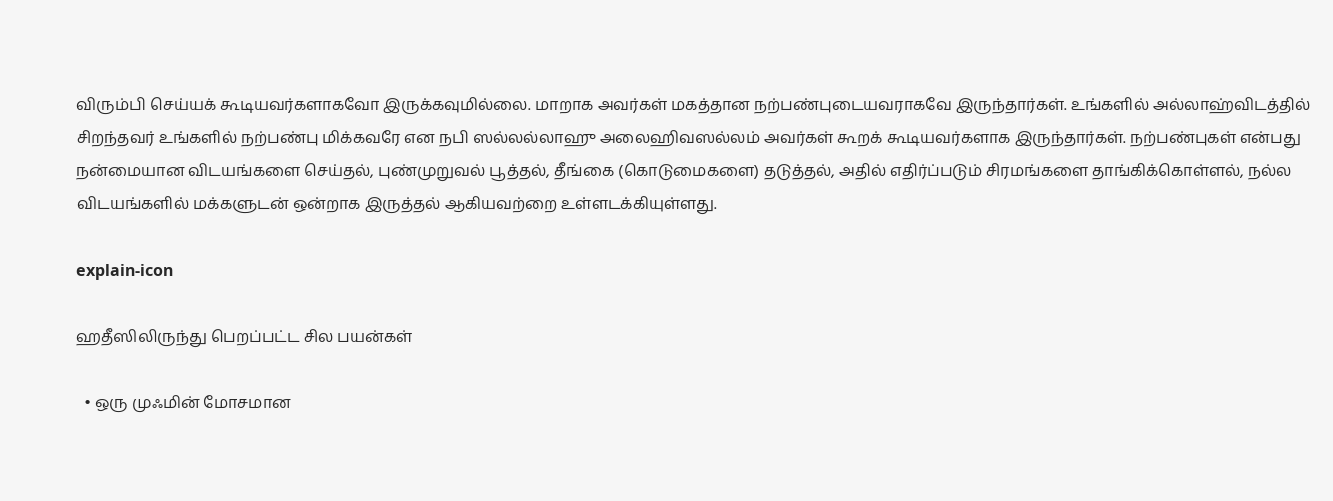விரும்பி செய்யக் கூடியவர்களாகவோ இருக்கவுமில்லை. மாறாக அவர்கள் மகத்தான நற்பண்புடையவராகவே இருந்தார்கள். உங்களில் அல்லாஹ்விடத்தில் சிறந்தவர் உங்களில் நற்பண்பு மிக்கவரே என நபி ஸல்லல்லாஹு அலைஹிவஸல்லம் அவர்கள் கூறக் கூடியவர்களாக இருந்தார்கள். நற்பண்புகள் என்பது நன்மையான விடயங்களை செய்தல், புண்முறுவல் பூத்தல், தீங்கை (கொடுமைகளை) தடுத்தல், அதில் எதிர்ப்படும் சிரமங்களை தாங்கிக்கொள்ளல், நல்ல விடயங்களில் மக்களுடன் ஒன்றாக இருத்தல் ஆகியவற்றை உள்ளடக்கியுள்ளது.

explain-icon

ஹதீஸிலிருந்து பெறப்பட்ட சில பயன்கள்

  • ஒரு முஃமின் மோசமான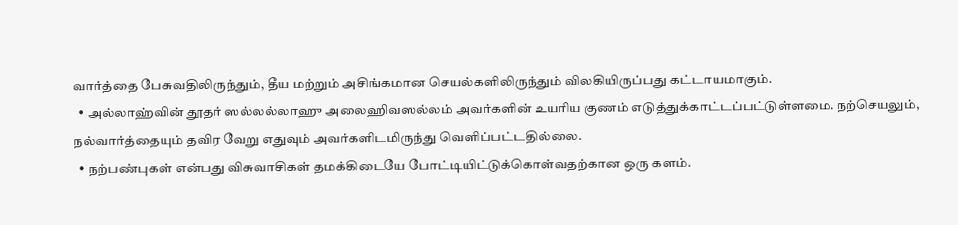வார்த்தை பேசுவதிலிருந்தும், தீய மற்றும் அசிங்கமான செயல்களிலிருந்தும் விலகியிருப்பது கட்டாயமாகும்.
  • அல்லாஹ்வின் தூதர் ஸல்லல்லாஹு அலைஹிவஸல்லம் அவர்களின் உயரிய குணம் எடுத்துக்காட்டப்பட்டுள்ளமை. நற்செயலும், நல்வார்த்தையும் தவிர வேறு எதுவும் அவர்களிடமிருந்து வெளிப்பட்டதில்லை.
  • நற்பண்புகள் என்பது விசுவாசிகள் தமக்கிடையே போட்டியிட்டுக்கொள்வதற்கான ஒரு களம்.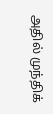அதில் முந்திக்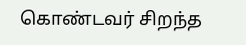கொண்டவர் சிறந்த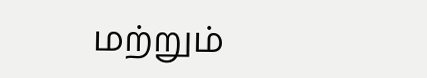மற்றும்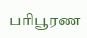பரிபூரண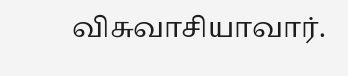விசுவாசியாவார்.